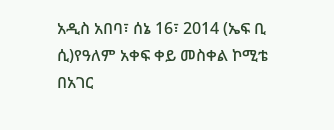አዲስ አበባ፣ ሰኔ 16፣ 2014 (ኤፍ ቢ ሲ)የዓለም አቀፍ ቀይ መስቀል ኮሚቴ በአገር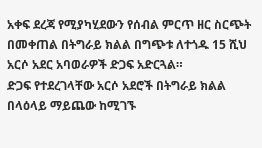አቀፍ ደረጃ የሚያካሂደውን የሰብል ምርጥ ዘር ስርጭት በመቀጠል በትግራይ ክልል በግጭቱ ለተጎዱ 15 ሺህ አርሶ አደር አባወራዎች ድጋፍ አድርጓል።
ድጋፍ የተደረገላቸው አርሶ አደሮች በትግራይ ክልል በላዕላይ ማይጨው ከሚገኙ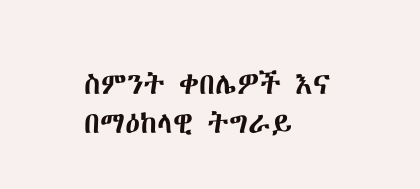ስምንት ቀበሌዎች እና በማዕከላዊ ትግራይ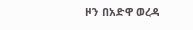ዞን በአድዋ ወረዳ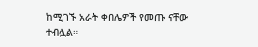ከሚገኙ አራት ቀበሌዎች የመጡ ናቸው ተብሏል።